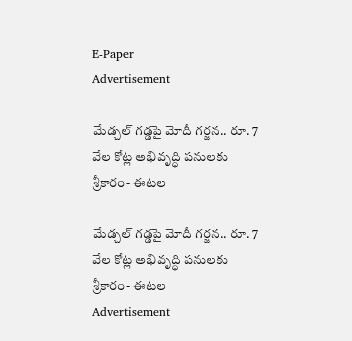E-Paper
Advertisement

మేడ్చల్ గడ్డపై మోదీ గర్జన.. రూ. 7 వేల కోట్ల అభివృద్ధి పనులకు శ్రీకారం- ఈటల

మేడ్చల్ గడ్డపై మోదీ గర్జన.. రూ. 7 వేల కోట్ల అభివృద్ధి పనులకు శ్రీకారం- ఈటల
Advertisement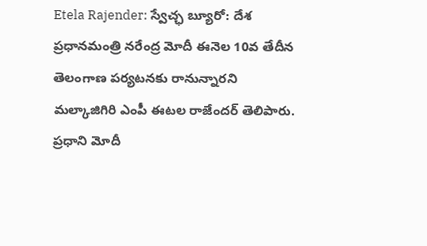Etela Rajender: స్వేచ్ఛ బ్యూరో: దేశ ప్రధానమంత్రి నరేంద్ర మోదీ ఈనెల 10వ తేదీన తెలంగాణ పర్యటనకు రానున్నారని మల్కాజిగిరి ఎంపీ ఈటల రాజేందర్ తెలిపారు. ప్రధాని మోదీ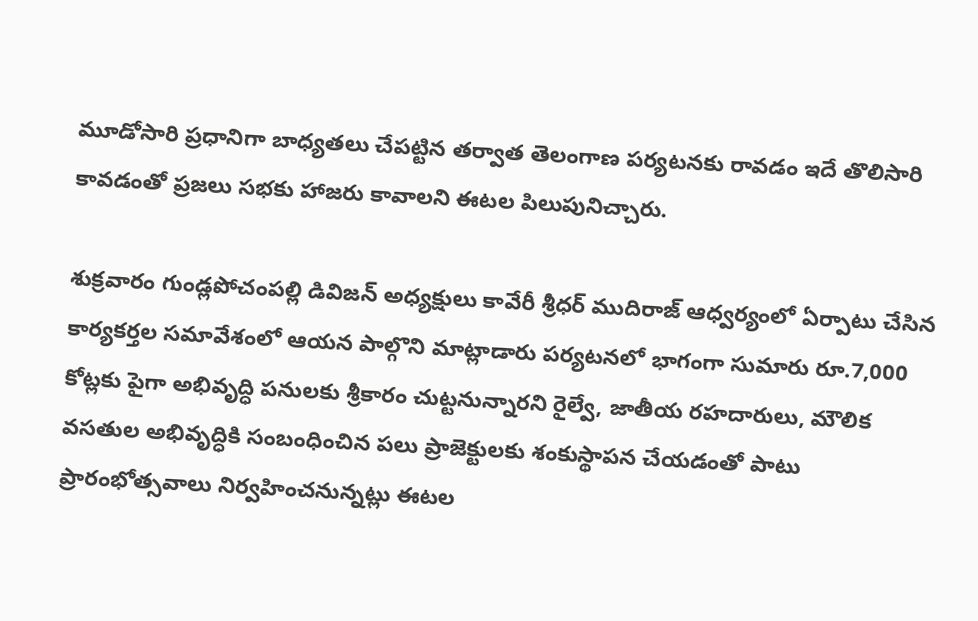మూడోసారి ప్రధానిగా బాధ్యతలు చేపట్టిన తర్వాత తెలంగాణ పర్యటనకు రావడం ఇదే తొలిసారి కావడంతో ప్రజలు సభకు హాజరు కావాలని ఈటల పిలుపునిచ్చారు.

శుక్రవారం గుండ్లపోచంపల్లి డివిజన్ అధ్యక్షులు కావేరీ శ్రీధర్ ముదిరాజ్ ఆధ్వర్యంలో ఏర్పాటు చేసిన కార్యకర్తల సమావేశంలో ఆయన పాల్గొని మాట్లాడారు పర్యటనలో భాగంగా సుమారు రూ.7,000 కోట్లకు పైగా అభివృద్ధి పనులకు శ్రీకారం చుట్టనున్నారని రైల్వే, జాతీయ రహదారులు, మౌలిక వసతుల అభివృద్ధికి సంబంధించిన పలు ప్రాజెక్టులకు శంకుస్థాపన చేయడంతో పాటు ప్రారంభోత్సవాలు నిర్వహించనున్నట్లు ఈటల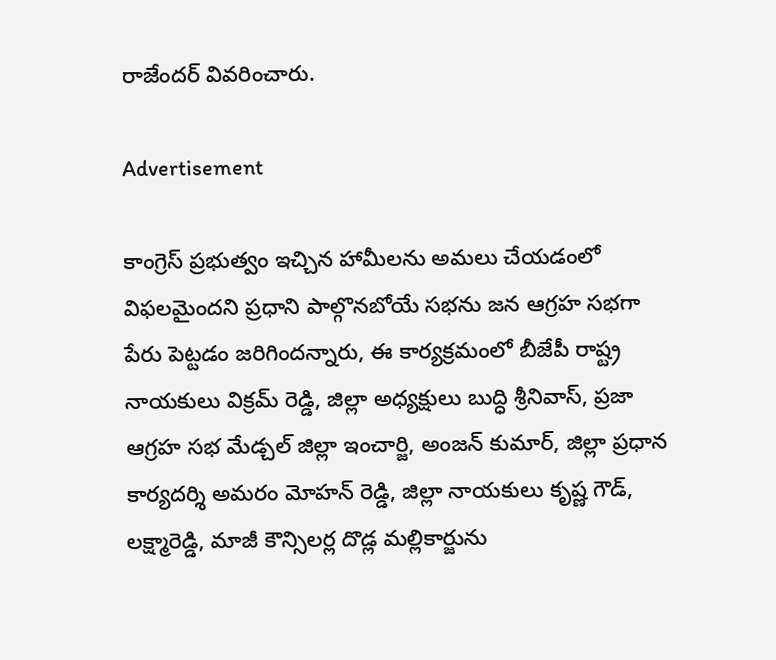రాజేందర్ వివరించారు.

Advertisement

కాంగ్రెస్ ప్రభుత్వం ఇచ్చిన హామీలను అమలు చేయడంలో విఫలమైందని ప్రధాని పాల్గొనబోయే సభను జన ఆగ్రహ సభగా పేరు పెట్టడం జరిగిందన్నారు, ఈ కార్యక్రమంలో బీజేపీ రాష్ట్ర నాయకులు విక్రమ్ రెడ్డి, జిల్లా అధ్యక్షులు బుద్ధి శ్రీనివాస్, ప్రజా ఆగ్రహ సభ మేడ్చల్ జిల్లా ఇంచార్జి, అంజన్ కుమార్, జిల్లా ప్రధాన కార్యదర్శి అమరం మోహన్ రెడ్డి, జిల్లా నాయకులు కృష్ణ గౌడ్, లక్ష్మారెడ్డి, మాజీ కౌన్సిలర్ల దొడ్ల మల్లికార్జును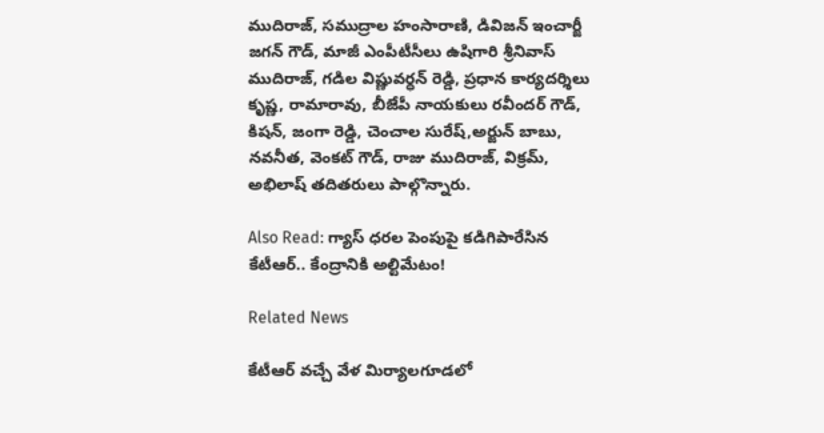ముదిరాజ్, సముద్రాల హంసారాణి, డివిజన్ ఇంచార్జీ జగన్ గౌడ్, మాజీ ఎంపీటీసీలు ఉషిగారి శ్రీనివాస్ ముదిరాజ్, గడిల విష్ణువర్ధన్ రెడ్డి, ప్రధాన కార్యదర్శిలు కృష్ణ, రామారావు, బీజేపీ నాయకులు రవీందర్ గౌడ్, కిషన్, జంగా రెడ్డి, చెంచాల సురేష్,అర్జున్ బాబు, నవనీత, వెంకట్ గౌడ్, రాజు ముదిరాజ్, విక్రమ్, అభిలాష్ తదితరులు పాల్గొన్నారు.

Also Read: గ్యాస్ ధరల పెంపుపై కడిగిపారేసిన కేటీఆర్.. కేంద్రానికి అల్టిమేటం!

Related News

కేటీఆర్ వచ్చే వేళ మిర్యాలగూడలో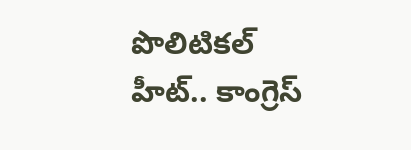పొలిటికల్ హీట్.. కాంగ్రెస్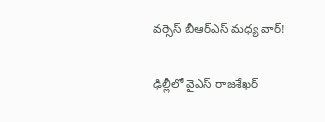వర్సెస్ బీఆర్ఎస్ మధ్య వార్!

ఢిల్లీలో వైఎస్ రాజశేఖర్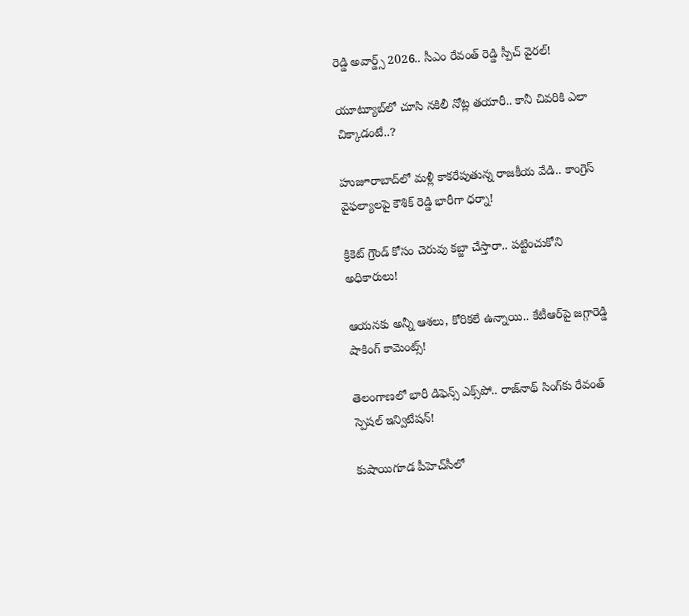రెడ్డి అవార్డ్స్ 2026.. సీఎం రేవంత్ రెడ్డి స్పీచ్ వైరల్!

యూట్యూబ్‌లో చూసి నకిలీ నోట్ల తయారీ.. కానీ చివరికి ఎలా చిక్కాడంటే..?

హుజూరాబాద్‌లో మళ్లీ కాకరేపుతున్న రాజకీయ వేడి.. కాంగ్రెస్ వైఫల్యాలపై కౌశిక్ రెడ్డి భారీగా ధర్నా!

క్రికెట్ గ్రౌండ్ కోసం చెరువు కబ్జా చేస్తారా.. పట్టించుకోని అధికారులు!

ఆయనకు అన్నీ ఆశలు, కోరికలే ఉన్నాయి.. కేటీఆర్‌పై జగ్గారెడ్డి షాకింగ్ కామెంట్స్!

తెలంగాణలో భారీ డిఫెన్స్ ఎక్స్‌పో.. రాజ్‌నాథ్ సింగ్‌కు రేవంత్ స్పెషల్ ఇన్విటేషన్!

కుషాయిగూడ పీహెచ్‌సీలో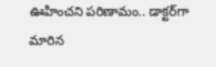ఊహించని పరిణామం.. డాక్టర్‌గా మారిన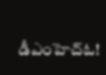డీఎంహెచ్‌ఓ!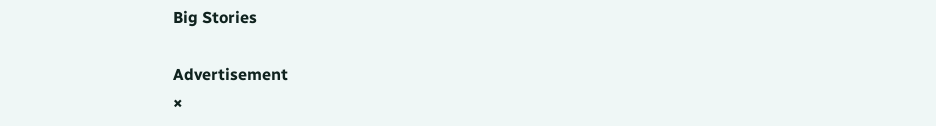Big Stories

Advertisement
×